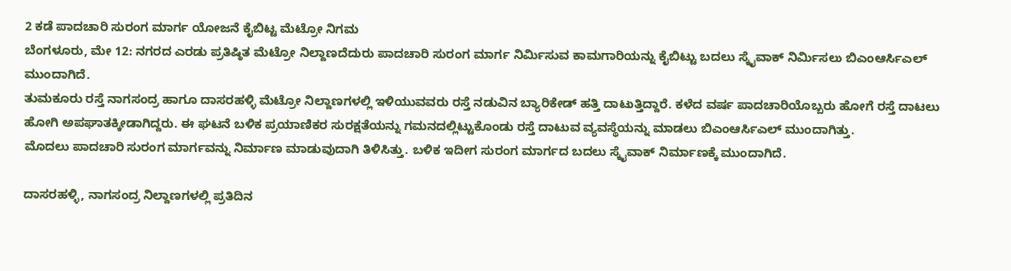2 ಕಡೆ ಪಾದಚಾರಿ ಸುರಂಗ ಮಾರ್ಗ ಯೋಜನೆ ಕೈಬಿಟ್ಟ ಮೆಟ್ರೋ ನಿಗಮ
ಬೆಂಗಳೂರು, ಮೇ 12: ನಗರದ ಎರಡು ಪ್ರತಿಷ್ಠಿತ ಮೆಟ್ರೋ ನಿಲ್ದಾಣದೆದುರು ಪಾದಚಾರಿ ಸುರಂಗ ಮಾರ್ಗ ನಿರ್ಮಿಸುವ ಕಾಮಗಾರಿಯನ್ನು ಕೈಬಿಟ್ಟು ಬದಲು ಸ್ಕೈವಾಕ್ ನಿರ್ಮಿಸಲು ಬಿಎಂಆರ್ಸಿಎಲ್ ಮುಂದಾಗಿದೆ.
ತುಮಕೂರು ರಸ್ತೆ ನಾಗಸಂದ್ರ ಹಾಗೂ ದಾಸರಹಳ್ಳಿ ಮೆಟ್ರೋ ನಿಲ್ದಾಣಗಳಲ್ಲಿ ಇಳಿಯುವವರು ರಸ್ತೆ ನಡುವಿನ ಬ್ಯಾರಿಕೇಡ್ ಹತ್ತಿ ದಾಟುತ್ತಿದ್ದಾರೆ. ಕಳೆದ ವರ್ಷ ಪಾದಚಾರಿಯೊಬ್ಬರು ಹೋಗೆ ರಸ್ತೆ ದಾಟಲು ಹೋಗಿ ಅಪಘಾತಕ್ಕೀಡಾಗಿದ್ದರು. ಈ ಘಟನೆ ಬಳಿಕ ಪ್ರಯಾಣಿಕರ ಸುರಕ್ಷತೆಯನ್ನು ಗಮನದಲ್ಲಿಟ್ಟುಕೊಂಡು ರಸ್ತೆ ದಾಟುವ ವ್ಯವಸ್ಥೆಯನ್ನು ಮಾಡಲು ಬಿಎಂಆರ್ಸಿಎಲ್ ಮುಂದಾಗಿತ್ತು.
ಮೊದಲು ಪಾದಚಾರಿ ಸುರಂಗ ಮಾರ್ಗವನ್ನು ನಿರ್ಮಾಣ ಮಾಡುವುದಾಗಿ ತಿಳಿಸಿತ್ತು. ಬಳಿಕ ಇದೀಗ ಸುರಂಗ ಮಾರ್ಗದ ಬದಲು ಸ್ಕೈವಾಕ್ ನಿರ್ಮಾಣಕ್ಕೆ ಮುಂದಾಗಿದೆ.

ದಾಸರಹಳ್ಳಿ, ನಾಗಸಂದ್ರ ನಿಲ್ದಾಣಗಳಲ್ಲಿ ಪ್ರತಿದಿನ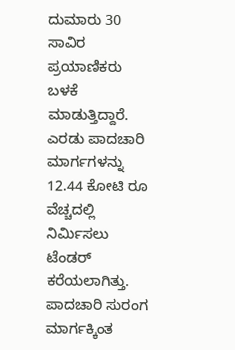ದುಮಾರು 30 ಸಾವಿರ ಪ್ರಯಾಣಿಕರು ಬಳಕೆ ಮಾಡುತ್ತಿದ್ದಾರೆ. ಎರಡು ಪಾದಚಾರಿ ಮಾರ್ಗಗಳನ್ನು 12.44 ಕೋಟಿ ರೂ ವೆಚ್ಚದಲ್ಲಿ ನಿರ್ಮಿಸಲು ಟೆಂಡರ್ ಕರೆಯಲಾಗಿತ್ತು.
ಪಾದಚಾರಿ ಸುರಂಗ ಮಾರ್ಗಕ್ಕಿಂತ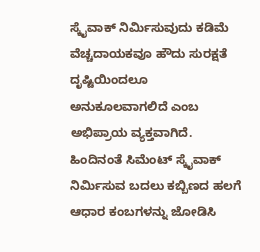ಸ್ಕೈವಾಕ್ ನಿರ್ಮಿಸುವುದು ಕಡಿಮೆ ವೆಚ್ಚದಾಯಕವೂ ಹೌದು ಸುರಕ್ಷತೆ ದೃಷ್ಟಿಯಿಂದಲೂ ಅನುಕೂಲವಾಗಲಿದೆ ಎಂಬ ಅಭಿಪ್ರಾಯ ವ್ಯಕ್ತವಾಗಿದೆ.
ಹಿಂದಿನಂತೆ ಸಿಮೆಂಟ್ ಸ್ಕೈವಾಕ್ ನಿರ್ಮಿಸುವ ಬದಲು ಕಬ್ಬಿಣದ ಹಲಗೆ ಆಧಾರ ಕಂಬಗಳನ್ನು ಜೋಡಿಸಿ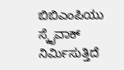ಬಿಬಿಎಂಪಿಯು ಸ್ಕೈವಾಕ್ ನಿರ್ಮಿಸುತ್ತಿದೆ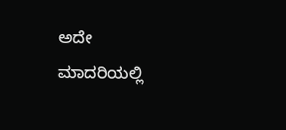ಅದೇ ಮಾದರಿಯಲ್ಲಿ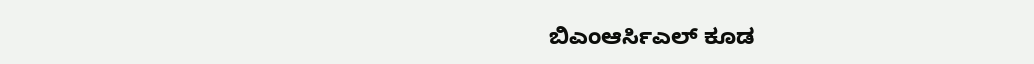ಬಿಎಂಆರ್ಸಿಎಲ್ ಕೂಡ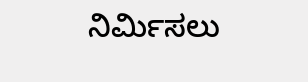ನಿರ್ಮಿಸಲು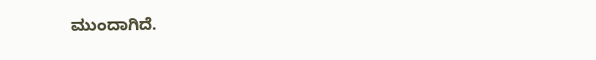ಮುಂದಾಗಿದೆ.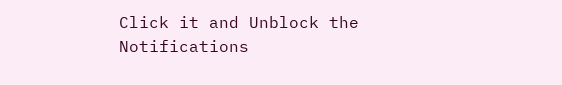Click it and Unblock the Notifications